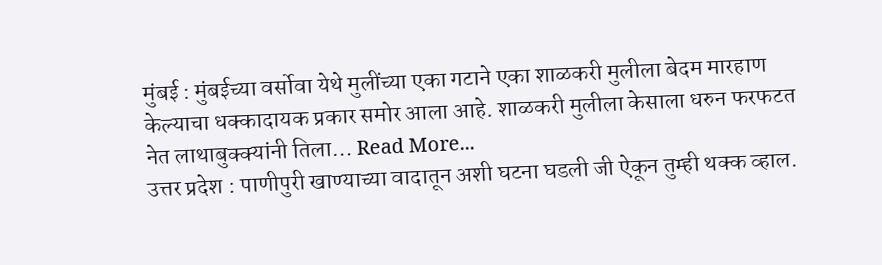मुंबई : मुंबईच्या वर्सोवा येथे मुलींच्या एका गटाने एका शाळकरी मुलीला बेदम मारहाण केल्याचा धक्कादायक प्रकार समोर आला आहे. शाळकरी मुलीला केसाला धरुन फरफटत नेत लाथाबुक्क्यांनी तिला… Read More...
उत्तर प्रदेश : पाणीपुरी खाण्याच्या वादातून अशी घटना घडली जी ऐकून तुम्ही थक्क व्हाल.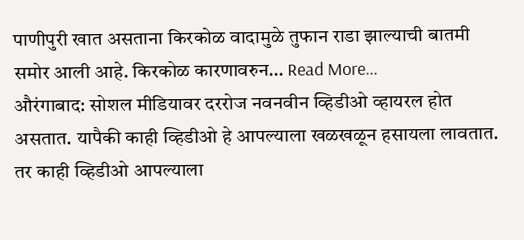पाणीपुरी खात असताना किरकोळ वादामुळे तुफान राडा झाल्याची बातमी समोर आली आहे. किरकोळ कारणावरुन… Read More...
औरंगाबाद: सोशल मीडियावर दररोज नवनवीन व्हिडीओ व्हायरल होत असतात. यापैकी काही व्हिडीओ हे आपल्याला खळखळून हसायला लावतात. तर काही व्हिडीओ आपल्याला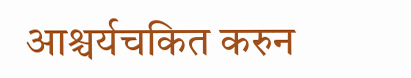आश्चर्यचकित करुन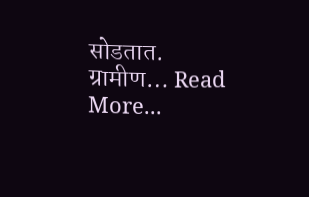सोडतात. ग्रामीण… Read More...